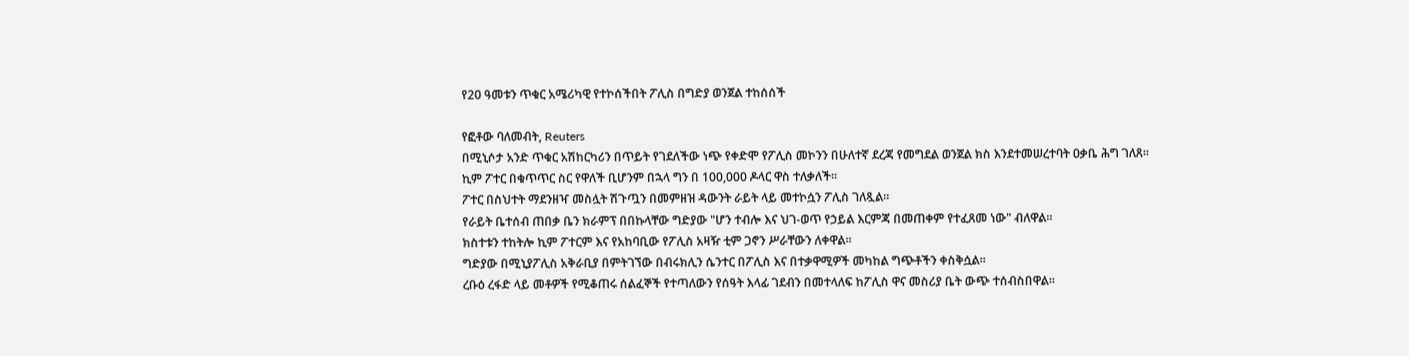የ20 ዓመቱን ጥቁር አሜሪካዊ የተኮሰችበት ፖሊስ በግድያ ወንጀል ተከሰሰች

የፎቶው ባለመብት, Reuters
በሚኒሶታ አንድ ጥቁር አሽከርካሪን በጥይት የገደለችው ነጭ የቀድሞ የፖሊስ መኮንን በሁለተኛ ደረጃ የመግደል ወንጀል ክስ እንደተመሠረተባት ዐቃቤ ሕግ ገለጸ፡፡
ኪም ፖተር በቁጥጥር ስር የዋለች ቢሆንም በኋላ ግን በ 100,000 ዶላር ዋስ ተለቃለች፡፡
ፖተር በስህተት ማደንዘዣ መስሏት ሽጉጧን በመምዘዝ ዳውንት ራይት ላይ መተኮሷን ፖሊስ ገለጿል፡፡
የራይት ቤተሰብ ጠበቃ ቤን ክራምፕ በበኩላቸው ግድያው "ሆን ተብሎ እና ህገ-ወጥ የኃይል እርምጃ በመጠቀም የተፈጸመ ነው" ብለዋል፡፡
ክስተቱን ተከትሎ ኪም ፖተርም እና የአከባቢው የፖሊስ አዛዥ ቲም ጋኖን ሥራቸውን ለቀዋል፡፡
ግድያው በሚኒያፖሊስ አቅራቢያ በምትገኘው በብሩክሊን ሴንተር በፖሊስ እና በተቃዋሚዎች መካከል ግጭቶችን ቀስቅሷል።
ረቡዕ ረፋድ ላይ መቶዎች የሚቆጠሩ ሰልፈኞች የተጣለውን የሰዓት እላፊ ገደብን በመተላለፍ ከፖሊስ ዋና መስሪያ ቤት ውጭ ተሰብስበዋል፡፡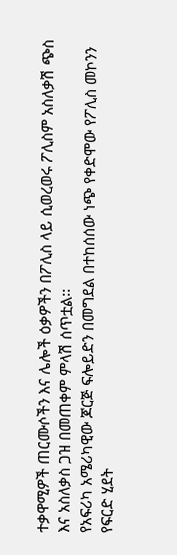ተቃዋሚዎች ጠርሙሶችን እና ሌሎች ዕቃዎችን በፖሊስ ላይ ሲወረወሩ ፖሊስም አስለቃሽ ጭስ እና አስለቃስ ጋዝ በመጠቀም ምላሽ ሰጥቷል፡፡
የአፍሪካ አሜሪካዊው ጆርጅ ፍሎይድን በመግደል በተከሰሰው ነጭ የቀድሞው የፖሊስ መኮንን የፍርድ ሂደት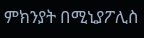ምክንያት በሚኒያፖሊስ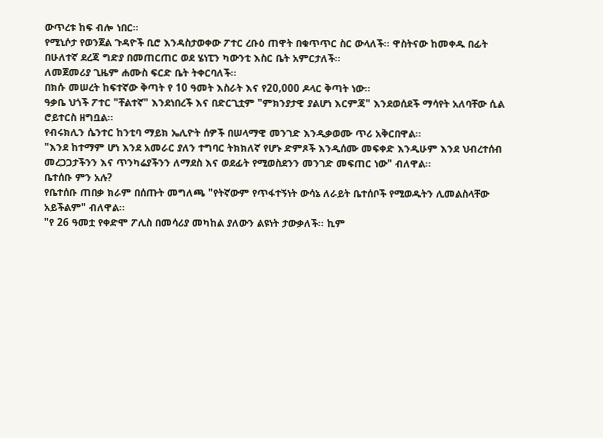ውጥረቱ ከፍ ብሎ ነበር።
የሚኒሶታ የወንጀል ጉዳዮች ቢሮ እንዳስታወቀው ፖተር ረቡዕ ጠዋት በቁጥጥር ስር ውላለች፡፡ ዋስትናው ከመቀዱ በፊት በሁለተኛ ደረጃ ግድያ በመጠርጠር ወደ ሄነፒን ካውንቲ እስር ቤት አምርታለች፡፡
ለመጀመሪያ ጊዜም ሐሙስ ፍርድ ቤት ትቀርባለች፡፡
በክሱ መሠረት ከፍተኛው ቅጣት የ 10 ዓመት እስራት እና የ20,000 ዶላር ቅጣት ነው፡፡
ዓቃቤ ህጎች ፖተር "ቸልተኛ" እንደነበረች እና በድርጊቷም "ምክንያታዊ ያልሆነ እርምጃ" እንደወሰደች ማሳየት አለባቸው ሲል ሮይተርስ ዘግቧል፡፡
የብሩክሊን ሴንተር ከንቲባ ማይክ ኤሊዮት ሰዎች በሠላማዊ መንገድ እንዲቃወሙ ጥሪ አቅርበዋል፡፡
"እንደ ከተማም ሆነ እንደ አመራር ያለን ተግባር ትክክለኛ የሆኑ ድምጾች እንዲሰሙ መፍቀድ እንዲሁም እንደ ህብረተሰብ መረጋጋታችንን እና ጥንካሬያችንን ለማደስ እና ወደፊት የሚወስደንን መንገድ መፍጠር ነው" ብለዋል፡፡
ቤተሰቡ ምን አሉ?
የቤተሰቡ ጠበቃ ክራም በሰጡት መግለጫ "የትኛውም የጥፋተኝነት ውሳኔ ለራይት ቤተሰቦች የሚወዱትን ሊመልስላቸው አይችልም" ብለዋል፡፡
"የ 26 ዓመቷ የቀድሞ ፖሊስ በመሳሪያ መካከል ያለውን ልዩነት ታውቃለች፡፡ ኪም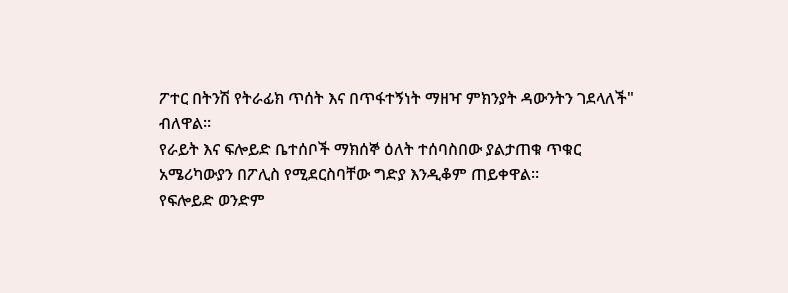ፖተር በትንሽ የትራፊክ ጥሰት እና በጥፋተኝነት ማዘዣ ምክንያት ዳውንትን ገደላለች" ብለዋል፡፡
የራይት እና ፍሎይድ ቤተሰቦች ማክሰኞ ዕለት ተሰባስበው ያልታጠቁ ጥቁር አሜሪካውያን በፖሊስ የሚደርስባቸው ግድያ እንዲቆም ጠይቀዋል።
የፍሎይድ ወንድም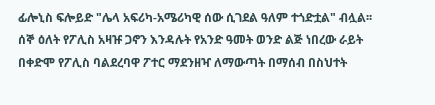ፊሎኒስ ፍሎይድ "ሌላ አፍሪካ-አሜሪካዊ ሰው ሲገደል ዓለም ተጎድቷል" ብሏል፡፡
ሰኞ ዕለት የፖሊስ አዛዡ ጋኖን እንዳሉት የአንድ ዓመት ወንድ ልጅ ነበረው ራይት በቀድሞ የፖሊስ ባልደረባዋ ፖተር ማደንዘዣ ለማውጣት በማሰብ በስህተት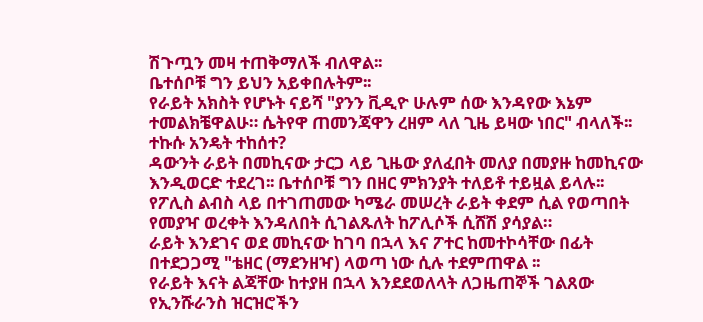ሽጉጧን መዛ ተጠቅማለች ብለዋል፡፡
ቤተሰቦቹ ግን ይህን አይቀበሉትም፡፡
የራይት አክስት የሆኑት ናይሻ "ያንን ቪዲዮ ሁሉም ሰው እንዳየው እኔም ተመልክቼዋልሁ። ሴትየዋ ጠመንጃዋን ረዘም ላለ ጊዜ ይዛው ነበር" ብላለች፡፡
ተኩሱ አንዴት ተከሰተ?
ዳውንት ራይት በመኪናው ታርጋ ላይ ጊዜው ያለፈበት መለያ በመያዙ ከመኪናው እንዲወርድ ተደረገ፡፡ ቤተሰቦቹ ግን በዘር ምክንያት ተለይቶ ተይዟል ይላሉ፡፡
የፖሊስ ልብስ ላይ በተገጠመው ካሜራ መሠረት ራይት ቀደም ሲል የወጣበት የመያዣ ወረቀት እንዳለበት ሲገልጹለት ከፖሊሶች ሲሸሽ ያሳያል።
ራይት እንደገና ወደ መኪናው ከገባ በኋላ እና ፖተር ከመተኮሳቸው በፊት በተደጋጋሚ "ቴዘር (ማደንዘዣ) ላወጣ ነው ሲሉ ተደምጠዋል ፡፡
የራይት እናት ልጃቸው ከተያዘ በኋላ እንደደወለላት ለጋዜጠኞች ገልጸው የኢንሹራንስ ዝርዝሮችን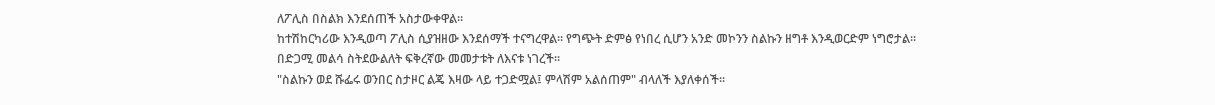ለፖሊስ በስልክ እንደሰጠች አስታውቀዋል፡፡
ከተሽከርካሪው እንዲወጣ ፖሊስ ሲያዝዘው እንደሰማች ተናግረዋል፡፡ የግጭት ድምፅ የነበረ ሲሆን አንድ መኮንን ስልኩን ዘግቶ እንዲወርድም ነግሮታል፡፡
በድጋሚ መልሳ ስትደውልለት ፍቅረኛው መመታቱት ለእናቱ ነገረች፡፡
"ስልኩን ወደ ሹፌሩ ወንበር ስታዞር ልጄ እዛው ላይ ተጋድሟል፤ ምላሽም አልሰጠም" ብላለች እያለቀሰች፡፡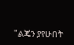"ልጄን ያየሁበት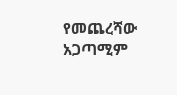የመጨረሻው አጋጣሚም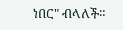ነበር" ብላለች።